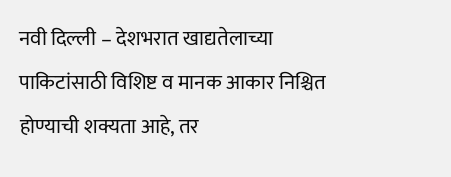नवी दिल्ली – देशभरात खाद्यतेलाच्या पाकिटांसाठी विशिष्ट व मानक आकार निश्चित होण्याची शक्यता आहे, तर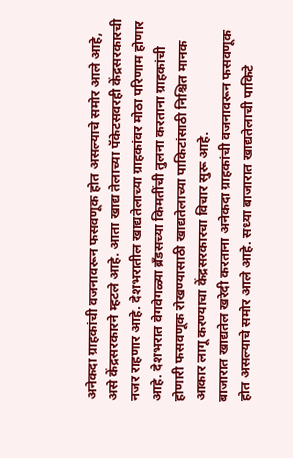अनेकदा ग्राहकांची वजनावरून फसवणूक होत असल्याचे समोर आले आहे, असे केंद्रसरकारने म्हटले आहे. आता खाद्य तेलाच्या पॅकेटसवरही केंद्रसरकारची नजर राहणार आहे. देशभरातील खाद्यतेलाच्या ग्राहकांवर मोठा परिणाम होणार आहे. देशभरात वेगवेगळ्या ब्रँडसच्या किमतींची तुलना करताना ग्राहकांची होणारी फसवणूक रोखण्यासाठी खाद्यतेलाच्या पाकिटांसाठी निश्चित मानक आकार लागू करण्याचा केंद्रसरकारचा विचार सुरू आहे.
बाजारात खाद्यतेल खरेदी करताना अनेकदा ग्राहकांची वजनावरून फसवणूक होत असल्याचे समोर आले आहे. सध्या बाजारात खाद्यतेलाची पाकिटे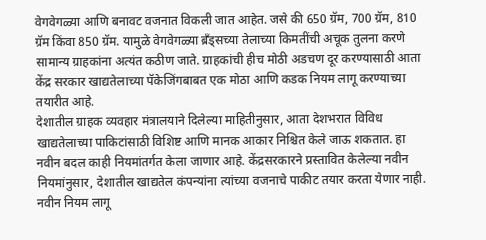वेगवेगळ्या आणि बनावट वजनात विकली जात आहेत. जसे की 650 ग्रॅम, 700 ग्रॅम, 810 ग्रॅम किंवा 850 ग्रॅम. यामुळे वेगवेगळ्या ब्रँड्सच्या तेलाच्या किमतींची अचूक तुलना करणे सामान्य ग्राहकांना अत्यंत कठीण जाते. ग्राहकांची हीच मोठी अडचण दूर करण्यासाठी आता केंद्र सरकार खाद्यतेलाच्या पॅकेजिंगबाबत एक मोठा आणि कडक नियम लागू करण्याच्या तयारीत आहे.
देशातील ग्राहक व्यवहार मंत्रालयाने दिलेल्या माहितीनुसार, आता देशभरात विविध खाद्यतेलाच्या पाकिटांसाठी विशिष्ट आणि मानक आकार निश्चित केले जाऊ शकतात. हा नवीन बदल काही नियमांतर्गत केला जाणार आहे. केंद्रसरकारने प्रस्तावित केलेल्या नवीन नियमांनुसार, देशातील खाद्यतेल कंपन्यांना त्यांच्या वजनाचे पाकीट तयार करता येणार नाही. नवीन नियम लागू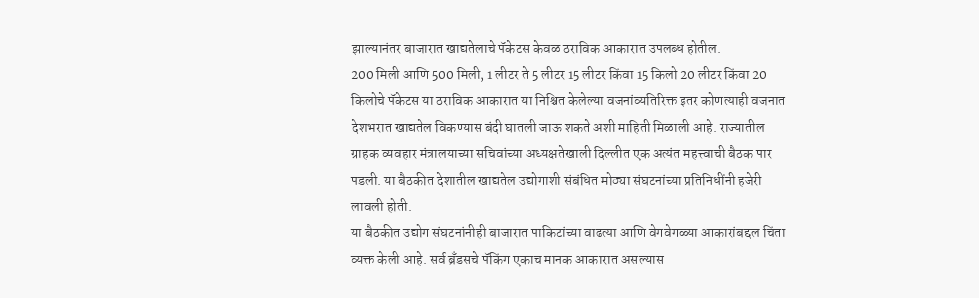झाल्यानंतर बाजारात खाद्यतेलाचे पॅकेटस केवळ ठराविक आकारात उपलब्ध होतील.
200 मिली आणि 500 मिली, 1 लीटर ते 5 लीटर 15 लीटर किंवा 15 किलो 20 लीटर किंवा 20 किलोचे पॅकेटस या ठराविक आकारात या निश्चित केलेल्या वजनांव्यतिरिक्त इतर कोणत्याही वजनात देशभरात खाद्यतेल विकण्यास बंदी घातली जाऊ शकते अशी माहिती मिळाली आहे. राज्यातील ग्राहक व्यवहार मंत्रालयाच्या सचिवांच्या अध्यक्षतेखाली दिल्लीत एक अत्यंत महत्त्वाची बैठक पार पडली. या बैठकीत देशातील खाद्यतेल उद्योगाशी संबंधित मोठ्या संघटनांच्या प्रतिनिधींनी हजेरी लावली होती.
या बैठकीत उद्योग संघटनांनीही बाजारात पाकिटांच्या वाढत्या आणि वेगवेगळ्या आकारांबद्दल चिंता व्यक्त केली आहे. सर्व ब्रँडसचे पॅकिंग एकाच मानक आकारात असल्यास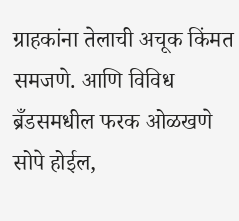ग्राहकांना तेलाची अचूक किंमत समजणे. आणि विविध ब्रँडसमधील फरक ओळखणे सोपे होईल,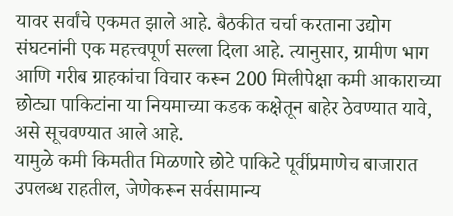यावर सर्वांचे एकमत झाले आहे. बैठकीत चर्चा करताना उद्योग संघटनांनी एक महत्त्वपूर्ण सल्ला दिला आहे. त्यानुसार, ग्रामीण भाग आणि गरीब ग्राहकांचा विचार करून 200 मिलीपेक्षा कमी आकाराच्या छोट्या पाकिटांना या नियमाच्या कडक कक्षेतून बाहेर ठेवण्यात यावे, असे सूचवण्यात आले आहे.
यामुळे कमी किमतीत मिळणारे छोटे पाकिटे पूर्वीप्रमाणेच बाजारात उपलब्ध राहतील, जेणेकरून सर्वसामान्य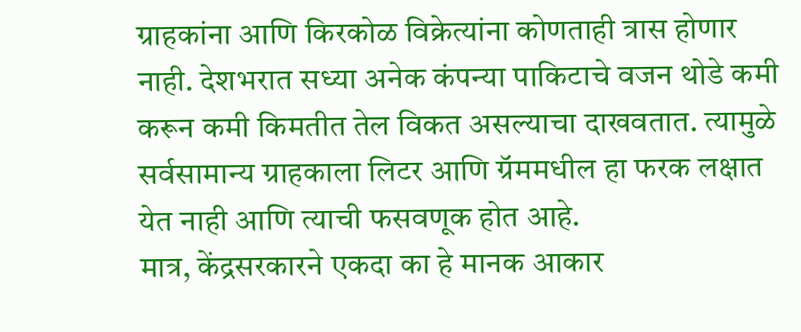ग्राहकांना आणि किरकोळ विक्रेत्यांना कोणताही त्रास होणार नाही. देशभरात सध्या अनेक कंपन्या पाकिटाचे वजन थोडे कमी करून कमी किमतीत तेल विकत असल्याचा दाखवतात. त्यामुळे सर्वसामान्य ग्राहकाला लिटर आणि ग्रॅममधील हा फरक लक्षात येत नाही आणि त्याची फसवणूक होत आहे.
मात्र, केंद्रसरकारने एकदा का हे मानक आकार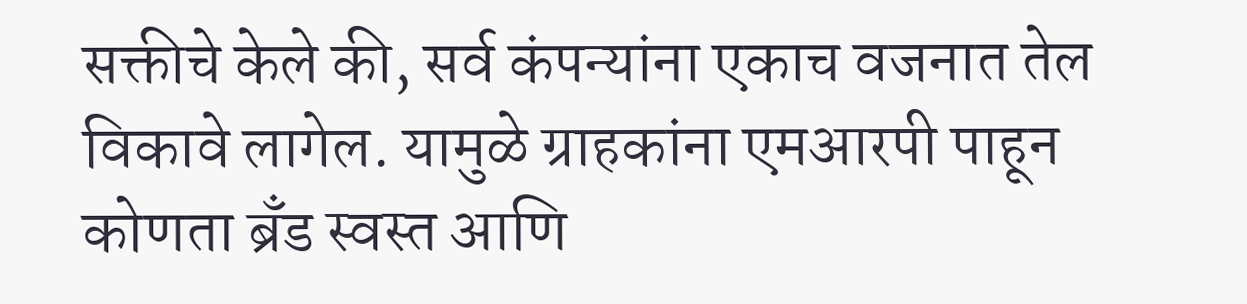सक्तीचे केले की, सर्व कंपन्यांना एकाच वजनात तेल विकावे लागेल. यामुळे ग्राहकांना एमआरपी पाहून कोणता ब्रँड स्वस्त आणि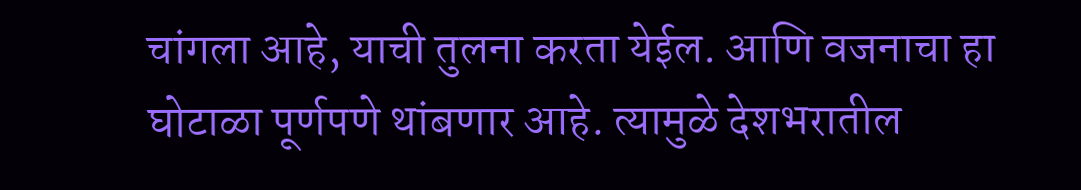चांगला आहे, याची तुलना करता येईल. आणि वजनाचा हा घोटाळा पूर्णपणे थांबणार आहे. त्यामुळे देशभरातील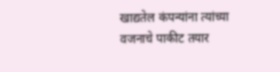खाद्यतेल कंपन्यांना त्यांच्या वजनाचे पाकीट तयार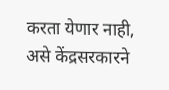करता येणार नाही, असे केंद्रसरकारने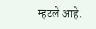म्हटले आहे.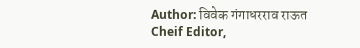Author: विवेक गंगाधरराव राऊत
Cheif Editor,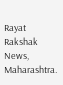Rayat Rakshak News, Maharashtra.